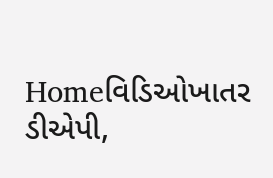Homeવિડિઓખાતર ડીએપી,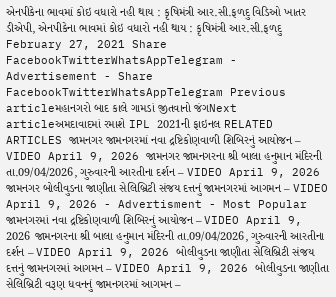એનપીકેના ભાવમાં કોઇ વધારો નહી થાય : કૃષિમંત્રી આર.સી.ફળદુ વિડિઓ ખાતર ડીએપી, એનપીકેના ભાવમાં કોઇ વધારો નહી થાય : કૃષિમંત્રી આર.સી.ફળદુ February 27, 2021 Share FacebookTwitterWhatsAppTelegram - Advertisement - Share FacebookTwitterWhatsAppTelegram Previous articleમહાનગરો બાદ કાલે ગામડાં જીતવાનો જંગNext articleઅમદાવાદમાં રમાશે IPL 2021ની ફાઇનલ RELATED ARTICLES જામનગર જામનગરમાં નવા દ્રષ્ટિકોણવાળી શિબિરનું આયોજન – VIDEO April 9, 2026 જામનગર જામનગરના શ્રી બાલા હનુમાન મંદિરની તા.09/04/2026, ગુરુવારની આરતીના દર્શન – VIDEO April 9, 2026 જામનગર બોલીવુડના જાણીતા સેલિબ્રિટી સંજય દત્તનું જામનગરમાં આગમન – VIDEO April 9, 2026 - Advertisment - Most Popular જામનગરમાં નવા દ્રષ્ટિકોણવાળી શિબિરનું આયોજન – VIDEO April 9, 2026 જામનગરના શ્રી બાલા હનુમાન મંદિરની તા.09/04/2026, ગુરુવારની આરતીના દર્શન – VIDEO April 9, 2026 બોલીવુડના જાણીતા સેલિબ્રિટી સંજય દત્તનું જામનગરમાં આગમન – VIDEO April 9, 2026 બોલીવુડના જાણીતા સેલિબ્રિટી વરૂણ ધવનનું જામનગરમાં આગમન –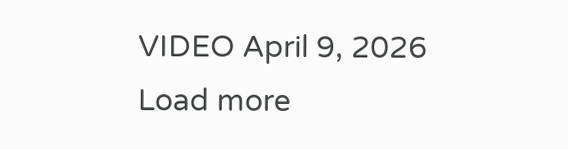VIDEO April 9, 2026 Load more